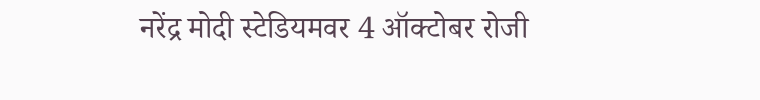नरेंद्र मोदी स्टेडियमवर 4 ऑक्टोबर रोजी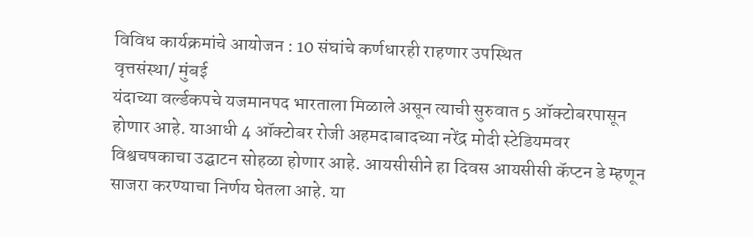विविध कार्यक्रमांचे आयोजन : 10 संघांचे कर्णधारही राहणार उपस्थित
वृत्तसंस्था/ मुंबई
यंदाच्या वर्ल्डकपचे यजमानपद भारताला मिळाले असून त्याची सुरुवात 5 ऑक्टोबरपासून होणार आहे. याआधी 4 ऑक्टोबर रोजी अहमदाबादच्या नरेंद्र मोदी स्टेडियमवर विश्वचषकाचा उद्घाटन सोहळा होणार आहे. आयसीसीने हा दिवस आयसीसी कॅप्टन डे म्हणून साजरा करण्याचा निर्णय घेतला आहे. या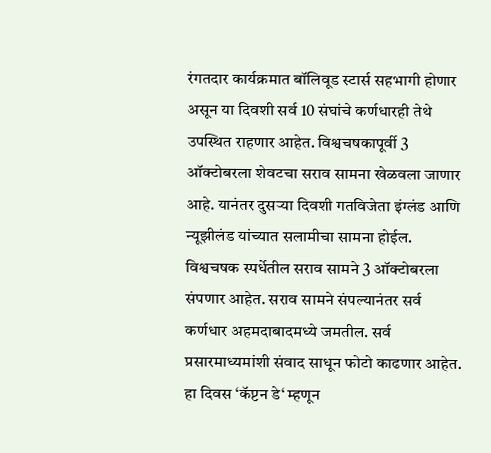रंगतदार कार्यक्रमात बॉलिवूड स्टार्स सहभागी होणार असून या दिवशी सर्व 10 संघांचे कर्णधारही तेथे उपस्थित राहणार आहेत. विश्वचषकापूर्वी 3 ऑक्टोबरला शेवटचा सराव सामना खेळवला जाणार आहे. यानंतर दुसऱ्या दिवशी गतविजेता इंग्लंड आणि न्यूझीलंड यांच्यात सलामीचा सामना होईल.
विश्वचषक स्पर्धेतील सराव सामने 3 ऑक्टोबरला संपणार आहेत. सराव सामने संपल्यानंतर सर्व कर्णधार अहमदाबादमध्ये जमतील. सर्व प्रसारमाध्यमांशी संवाद साधून फोटो काढणार आहेत. हा दिवस ‘कॅप्टन डे‘ म्हणून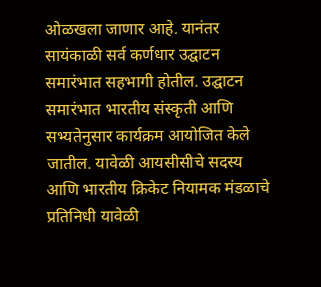ओळखला जाणार आहे. यानंतर सायंकाळी सर्व कर्णधार उद्घाटन समारंभात सहभागी होतील. उद्घाटन समारंभात भारतीय संस्कृती आणि सभ्यतेनुसार कार्यक्रम आयोजित केले जातील. यावेळी आयसीसीचे सदस्य आणि भारतीय क्रिकेट नियामक मंडळाचे प्रतिनिधी यावेळी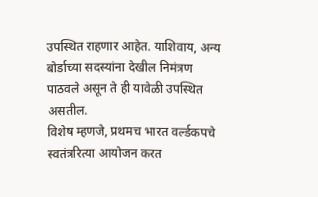उपस्थित राहणार आहेत. याशिवाय, अन्य बोर्डाच्या सदस्यांना देखील निमंत्रण पाठवले असून ते ही यावेळी उपस्थित असतील.
विशेष म्हणजे, प्रथमच भारत वर्ल्डकपचे स्वतंत्ररित्या आयोजन करत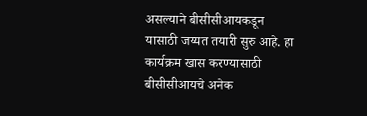असल्याने बीसीसीआयकडून यासाठी जय्यत तयारी सुरु आहे. हा कार्यक्रम खास करण्यासाठी बीसीसीआयचे अनेक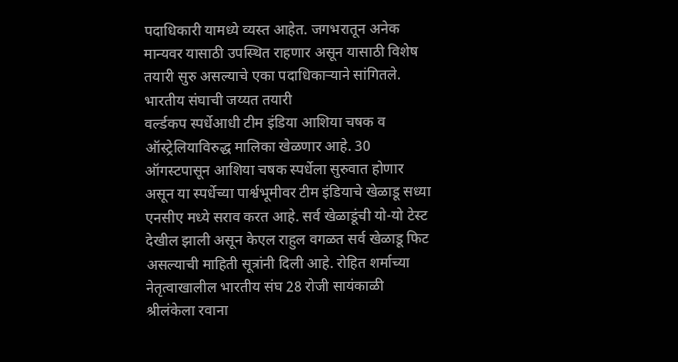पदाधिकारी यामध्ये व्यस्त आहेत. जगभरातून अनेक मान्यवर यासाठी उपस्थित राहणार असून यासाठी विशेष तयारी सुरु असल्याचे एका पदाधिकाऱ्याने सांगितले.
भारतीय संघाची जय्यत तयारी
वर्ल्डकप स्पर्धेआधी टीम इंडिया आशिया चषक व ऑस्ट्रेलियाविरुद्ध मालिका खेळणार आहे. 30 ऑगस्टपासून आशिया चषक स्पर्धेला सुरुवात होणार असून या स्पर्धेच्या पार्श्वभूमीवर टीम इंडियाचे खेळाडू सध्या एनसीए मध्ये सराव करत आहे. सर्व खेळाडूंची यो-यो टेस्ट देखील झाली असून केएल राहुल वगळत सर्व खेळाडू फिट असल्याची माहिती सूत्रांनी दिली आहे. रोहित शर्माच्या नेतृत्वाखालील भारतीय संघ 28 रोजी सायंकाळी श्रीलंकेला रवाना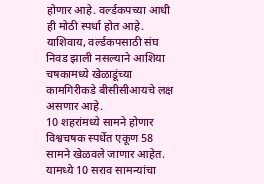होणार आहे. वर्ल्डकपच्या आधी ही मोठी स्पर्धा होत आहे. याशिवाय, वर्ल्डकपसाठी संघ निवड झाली नसल्याने आशिया चषकामध्ये खेळाडूंच्या कामगिरीकडे बीसीसीआयचे लक्ष असणार आहे.
10 शहरांमध्ये सामने होणार
विश्वचषक स्पर्धेत एकूण 58 सामने खेळवले जाणार आहेत. यामध्ये 10 सराव सामन्यांचा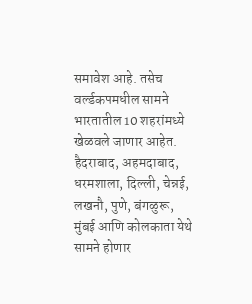समावेश आहे. तसेच वर्ल्डकपमधील सामने भारतातील 10 शहरांमध्ये खेळवले जाणार आहेत. हैदराबाद, अहमदाबाद, धरमशाला, दिल्ली, चेन्नई, लखनौ, पुणे, बंगळुरू, मुंबई आणि कोलकाता येथे सामने होणार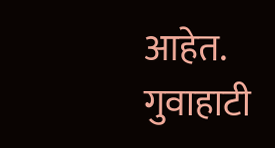आहेत. गुवाहाटी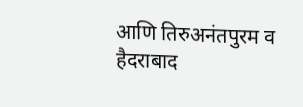आणि तिरुअनंतपुरम व हैदराबाद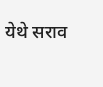येथे सराव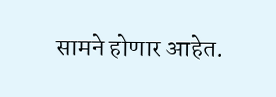सामने होणार आहेत.